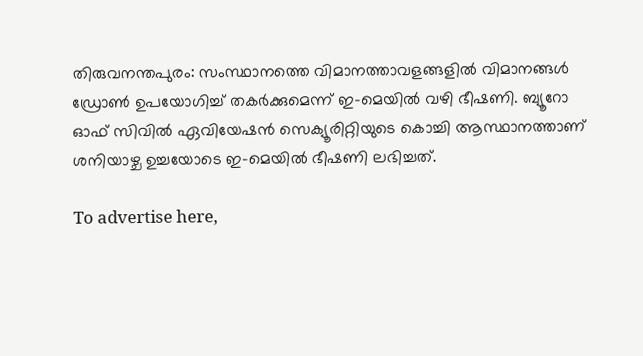തിരുവനന്തപുരം: സംസ്ഥാനത്തെ വിമാനത്താവളങ്ങളില്‍ വിമാനങ്ങള്‍ ഡ്രോണ്‍ ഉപയോഗിച്ച് തകര്‍ക്കുമെന്ന് ഇ-മെയില്‍ വഴി ഭീഷണി. ബ്യൂറോ ഓഫ് സിവില്‍ ഏവിയേഷന്‍ സെക്യൂരിറ്റിയുടെ കൊച്ചി ആസ്ഥാനത്താണ് ശനിയാഴ്ച ഉച്ചയോടെ ഇ-മെയില്‍ ഭീഷണി ലഭിച്ചത്.

To advertise here,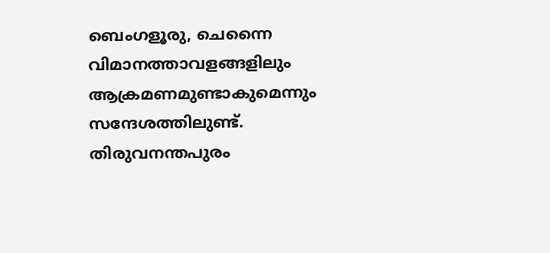ബെംഗളൂരു, ചെന്നൈ വിമാനത്താവളങ്ങളിലും ആക്രമണമുണ്ടാകുമെന്നും സന്ദേശത്തിലുണ്ട്. തിരുവനന്തപുരം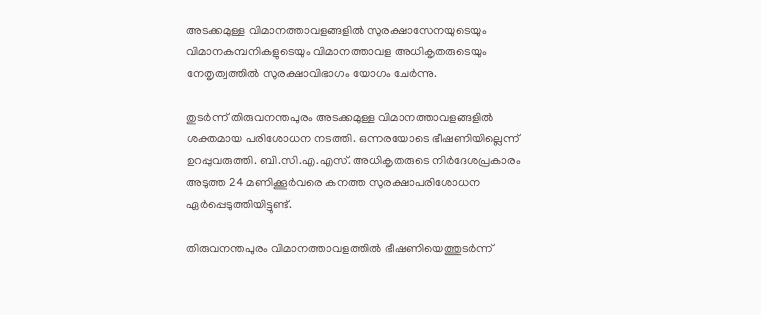അടക്കമുള്ള വിമാനത്താവളങ്ങളില്‍ സുരക്ഷാസേനയുടെയും വിമാനകമ്പനികളുടെയും വിമാനത്താവള അധികൃതരുടെയും നേതൃത്വത്തില്‍ സുരക്ഷാവിഭാഗം യോഗം ചേര്‍ന്നു.

തുടര്‍ന്ന് തിരുവനന്തപുരം അടക്കമുള്ള വിമാനത്താവളങ്ങളില്‍ ശക്തമായ പരിശോധന നടത്തി. ഒന്നരയോടെ ഭീഷണിയില്ലെന്ന് ഉറപ്പുവരുത്തി. ബി.സി.എ.എസ്. അധികൃതരുടെ നിര്‍ദേശപ്രകാരം അടുത്ത 24 മണിക്കൂര്‍വരെ കനത്ത സുരക്ഷാപരിശോധന ഏര്‍പ്പെടുത്തിയിട്ടുണ്ട്.

തിരുവനന്തപുരം വിമാനത്താവളത്തില്‍ ഭീഷണിയെത്തുടര്‍ന്ന്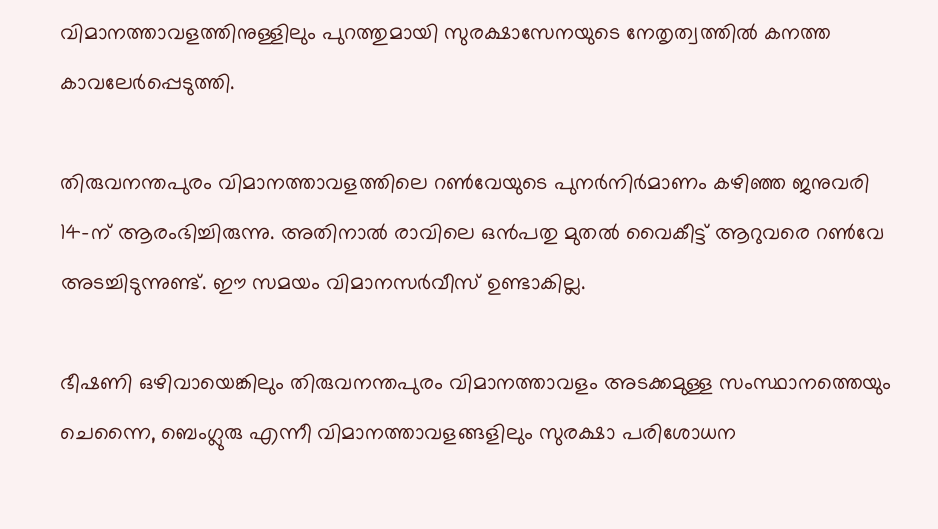വിമാനത്താവളത്തിനുള്ളിലും പുറത്തുമായി സുരക്ഷാസേനയുടെ നേതൃത്വത്തില്‍ കനത്ത കാവലേര്‍പ്പെടുത്തി.

തിരുവനന്തപുരം വിമാനത്താവളത്തിലെ റണ്‍വേയുടെ പുനര്‍നിര്‍മാണം കഴിഞ്ഞ ജനുവരി 14-ന് ആരംഭിച്ചിരുന്നു. അതിനാല്‍ രാവിലെ ഒന്‍പതു മുതല്‍ വൈകീട്ട് ആറുവരെ റണ്‍വേ അടച്ചിടുന്നുണ്ട്. ഈ സമയം വിമാനസര്‍വീസ് ഉണ്ടാകില്ല.

ഭീഷണി ഒഴിവായെങ്കിലും തിരുവനന്തപുരം വിമാനത്താവളം അടക്കമുള്ള സംസ്ഥാനത്തെയും ചെന്നൈ, ബെംഗ്ലുരു എന്നീ വിമാനത്താവളങ്ങളിലും സുരക്ഷാ പരിശോധന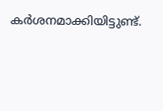കര്‍ശനമാക്കിയിട്ടുണ്ട്.